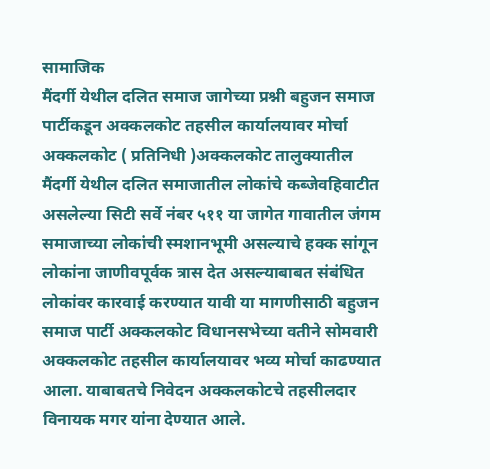सामाजिक
मैंदर्गी येथील दलित समाज जागेच्या प्रश्नी बहुजन समाज पार्टीकडून अक्कलकोट तहसील कार्यालयावर मोर्चा
अक्कलकोट ( प्रतिनिधी )अक्कलकोट तालुक्यातील मैंदर्गी येथील दलित समाजातील लोकांचे कब्जेवहिवाटीत असलेल्या सिटी सर्वे नंबर ५११ या जागेत गावातील जंगम समाजाच्या लोकांची स्मशानभूमी असल्याचे हक्क सांगून लोकांना जाणीवपूर्वक त्रास देत असल्याबाबत संबंधित लोकांवर कारवाई करण्यात यावी या मागणीसाठी बहुजन समाज पार्टी अक्कलकोट विधानसभेच्या वतीने सोमवारी अक्कलकोट तहसील कार्यालयावर भव्य मोर्चा काढण्यात आला. याबाबतचे निवेदन अक्कलकोटचे तहसीलदार विनायक मगर यांना देण्यात आले.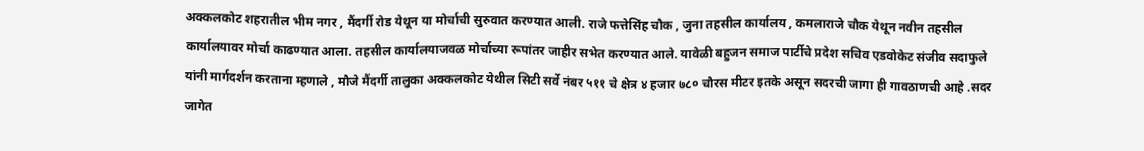अक्कलकोट शहरातील भीम नगर , मैंदर्गी रोड येथून या मोर्चाची सुरुवात करण्यात आली. राजे फत्तेसिंह चौक , जुना तहसील कार्यालय , कमलाराजे चौक येथून नवीन तहसील कार्यालयावर मोर्चा काढण्यात आला. तहसील कार्यालयाजवळ मोर्चाच्या रूपांतर जाहीर सभेत करण्यात आले. यावेळी बहुजन समाज पार्टीचे प्रदेश सचिव एडवोकेट संजीव सदाफुले यांनी मार्गदर्शन करताना म्हणाले , मौजे मैंदर्गी तालुका अक्कलकोट येथील सिटी सर्वे नंबर ५११ चे क्षेत्र ४ हजार ७८० चौरस मीटर इतके असून सदरची जागा ही गावठाणची आहे .सदर जागेत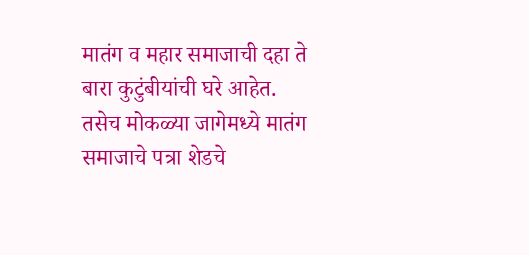मातंग व महार समाजाची दहा ते बारा कुटुंबीयांची घरे आहेत. तसेच मोकळ्या जागेमध्ये मातंग समाजाचे पत्रा शेडचे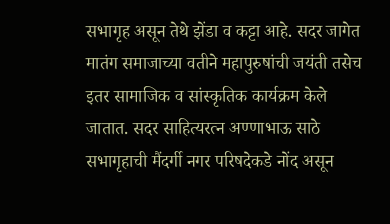सभागृह असून तेथे झेंडा व कट्टा आहे. सदर जागेत मातंग समाजाच्या वतीने महापुरुषांची जयंती तसेच इतर सामाजिक व सांस्कृतिक कार्यक्रम केले जातात. सदर साहित्यरत्न अण्णाभाऊ साठे सभागृहाची मैंदर्गी नगर परिषदेकडे नोंद असून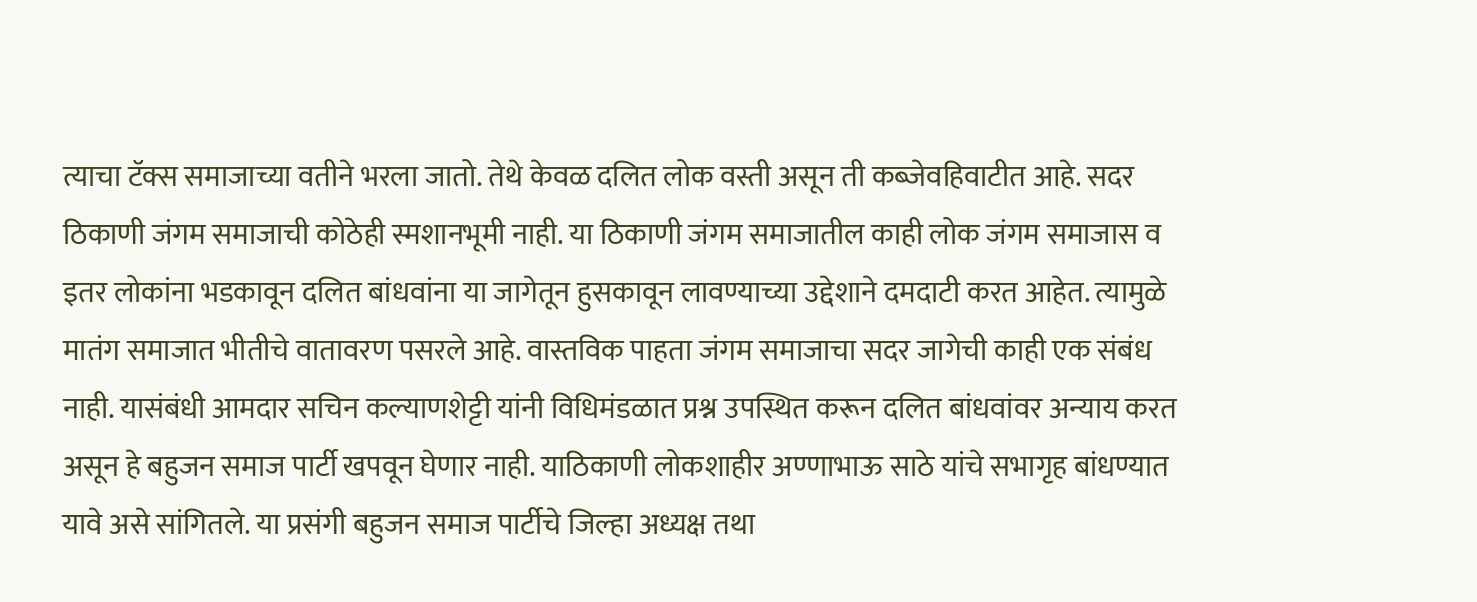त्याचा टॅक्स समाजाच्या वतीने भरला जातो. तेथे केवळ दलित लोक वस्ती असून ती कब्जेवहिवाटीत आहे. सदर ठिकाणी जंगम समाजाची कोठेही स्मशानभूमी नाही. या ठिकाणी जंगम समाजातील काही लोक जंगम समाजास व इतर लोकांना भडकावून दलित बांधवांना या जागेतून हुसकावून लावण्याच्या उद्देशाने दमदाटी करत आहेत. त्यामुळे मातंग समाजात भीतीचे वातावरण पसरले आहे. वास्तविक पाहता जंगम समाजाचा सदर जागेची काही एक संबंध नाही. यासंबंधी आमदार सचिन कल्याणशेट्टी यांनी विधिमंडळात प्रश्न उपस्थित करून दलित बांधवांवर अन्याय करत असून हे बहुजन समाज पार्टी खपवून घेणार नाही. याठिकाणी लोकशाहीर अण्णाभाऊ साठे यांचे सभागृह बांधण्यात यावे असे सांगितले. या प्रसंगी बहुजन समाज पार्टीचे जिल्हा अध्यक्ष तथा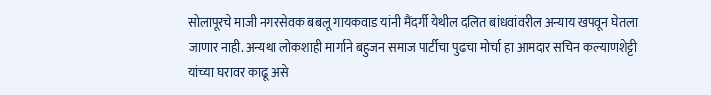सोलापूरचे माजी नगरसेवक बबलू गायकवाड यांनी मैंदर्गी येथील दलित बांधवांवरील अन्याय खपवून घेतला जाणार नाही. अन्यथा लोकशाही मार्गाने बहुजन समाज पार्टीचा पुढचा मोर्चा हा आमदार सचिन कल्याणशेट्टी यांच्या घरावर काढू असे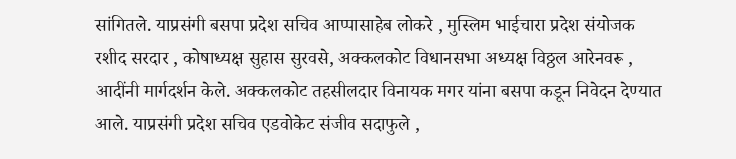सांगितले. याप्रसंगी बसपा प्रदेश सचिव आप्पासाहेब लोकरे , मुस्लिम भाईचारा प्रदेश संयोजक रशीद सरदार , कोषाध्यक्ष सुहास सुरवसे, अक्कलकोट विधानसभा अध्यक्ष विठ्ठल आरेनवरू , आदींनी मार्गदर्शन केले. अक्कलकोट तहसीलदार विनायक मगर यांना बसपा कडून निवेदन देण्यात आले. याप्रसंगी प्रदेश सचिव एडवोकेट संजीव सदाफुले ,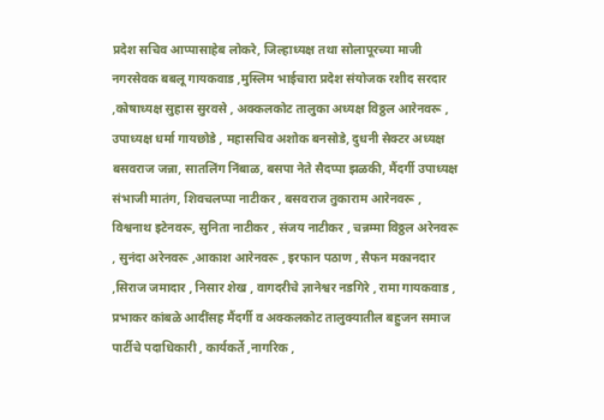प्रदेश सचिव आप्पासाहेब लोकरे, जिल्हाध्यक्ष तथा सोलापूरच्या माजी नगरसेवक बबलू गायकवाड ,मुस्लिम भाईचारा प्रदेश संयोजक रशीद सरदार ,कोषाध्यक्ष सुहास सुरवसे , अक्कलकोट तालुका अध्यक्ष विठ्ठल आरेनवरू , उपाध्यक्ष धर्मा गायछोडे , महासचिव अशोक बनसोडे, दुधनी सेक्टर अध्यक्ष बसवराज जन्ना, सातलिंग निंबाळ, बसपा नेते सैदप्पा झळकी, मैंदर्गी उपाध्यक्ष संभाजी मातंग, शिवचलप्पा नाटीकर , बसवराज तुकाराम आरेनवरू , विश्वनाथ इटेनवरू, सुनिता नाटीकर , संजय नाटीकर , चन्नम्मा विठ्ठल अरेनवरू , सुनंदा अरेनवरू ,आकाश आरेनवरू , इरफान पठाण , सैफन मकानदार ,सिराज जमादार , निसार शेख , वागदरीचे ज्ञानेश्वर नडगिरे , रामा गायकवाड , प्रभाकर कांबळे आदींसह मैंदर्गी व अक्कलकोट तालुक्यातील बहुजन समाज पार्टीचे पदाधिकारी , कार्यकर्ते ,नागरिक ,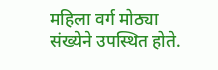महिला वर्ग मोठ्या संख्येने उपस्थित होते.